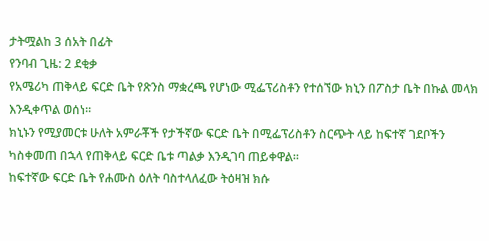ታትሟልከ 3 ሰአት በፊት
የንባብ ጊዜ: 2 ደቂቃ
የአሜሪካ ጠቅላይ ፍርድ ቤት የጽንስ ማቋረጫ የሆነው ሚፌፕሪስቶን የተሰኘው ክኒን በፖስታ ቤት በኩል መላክ እንዲቀጥል ወሰነ።
ክኒኑን የሚያመርቱ ሁለት አምራቾች የታችኛው ፍርድ ቤት በሚፌፕሪስቶን ስርጭት ላይ ከፍተኛ ገደቦችን ካስቀመጠ በኋላ የጠቅላይ ፍርድ ቤቱ ጣልቃ እንዲገባ ጠይቀዋል።
ከፍተኛው ፍርድ ቤት የሐሙስ ዕለት ባስተላለፈው ትዕዛዝ ክሱ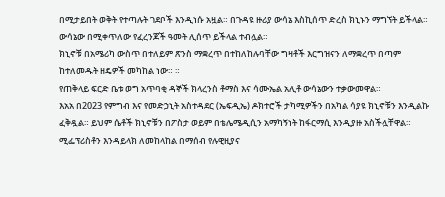በሚታይበት ወቅት የተጣሉት ገደቦች እንዲነሱ አዟል። በጉዳዩ ዙሪያ ውሳኔ እስኪሰጥ ድረስ ክኒኑን ማግኘት ይችላል። ውሳኔው በሚቀጥለው የፈረንጆች ዓመት ሊሰጥ ይችላል ተብሏል።
ክኒኖቹ በአሜሪካ ውስጥ በተለይም ጽንስ ማቋረጥ በተከለከሉባቸው ግዛቶች እርግዝናን ለማቋረጥ በጣም ከተለመዱት ዘዴዎች መካከል ነው። ።
የጠቅላይ ፍርድ ቤቱ ወግ አጥባቂ ዳኞች ክላረንስ ቶማስ እና ሳሙኤል አሊቶ ውሳኔውን ተቃውመዋል።
እአአ በ2023 የምግብ እና የመድኃኒት አስተዳደር (ኤፍዲኤ) ዶክተሮች ታካሚዎችን በአካል ሳያዩ ክኒኖቹን እንዲልኩ ፈቅዷል። ይህም ሴቶች ክኒኖቹን በፖስታ ወይም በቴሌሜዲሲን አማካኝነት ከፋርማሲ እንዲያዙ አስችሏቸዋል።
ሚፌፕሪስቶን እንዳይላክ ለመከላከል በማሰብ የሉዊዚያና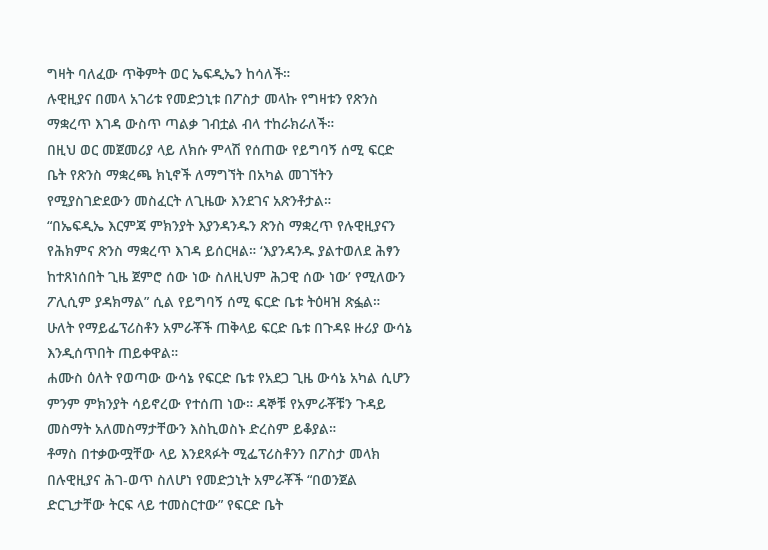ግዛት ባለፈው ጥቅምት ወር ኤፍዲኤን ከሳለች።
ሉዊዚያና በመላ አገሪቱ የመድኃኒቱ በፖስታ መላኩ የግዛቱን የጽንስ ማቋረጥ እገዳ ውስጥ ጣልቃ ገብቷል ብላ ተከራክራለች።
በዚህ ወር መጀመሪያ ላይ ለክሱ ምላሽ የሰጠው የይግባኝ ሰሚ ፍርድ ቤት የጽንስ ማቋረጫ ክኒኖች ለማግኘት በአካል መገኘትን የሚያስገድደውን መስፈርት ለጊዜው እንደገና አጽንቶታል።
“በኤፍዲኤ እርምጃ ምክንያት እያንዳንዱን ጽንስ ማቋረጥ የሉዊዚያናን የሕክምና ጽንስ ማቋረጥ እገዳ ይሰርዛል። ‘እያንዳንዱ ያልተወለደ ሕፃን ከተጸነሰበት ጊዜ ጀምሮ ሰው ነው ስለዚህም ሕጋዊ ሰው ነው’ የሚለውን ፖሊሲም ያዳክማል” ሲል የይግባኝ ሰሚ ፍርድ ቤቱ ትዕዛዝ ጽፏል።
ሁለት የማይፌፕሪስቶን አምራቾች ጠቅላይ ፍርድ ቤቱ በጉዳዩ ዙሪያ ውሳኔ እንዲሰጥበት ጠይቀዋል።
ሐሙስ ዕለት የወጣው ውሳኔ የፍርድ ቤቱ የአደጋ ጊዜ ውሳኔ አካል ሲሆን ምንም ምክንያት ሳይኖረው የተሰጠ ነው። ዳኞቹ የአምራቾቹን ጉዳይ መስማት አለመስማታቸውን እስኪወስኑ ድረስም ይቆያል።
ቶማስ በተቃውሟቸው ላይ እንደጻፉት ሚፌፕሪስቶንን በፖስታ መላክ በሉዊዚያና ሕገ-ወጥ ስለሆነ የመድኃኒት አምራቾች “በወንጀል ድርጊታቸው ትርፍ ላይ ተመስርተው” የፍርድ ቤት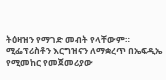ትዕዛዝን የማገድ መብት የላቸውም።
ሚፌፕሪስቶን እርግዝናን ለማቋረጥ በኤፍዲኤ የሚመከር የመጀመሪያው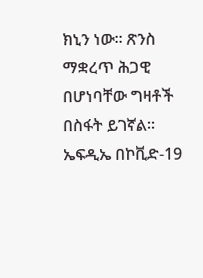ክኒን ነው። ጽንስ ማቋረጥ ሕጋዊ በሆነባቸው ግዛቶች በስፋት ይገኛል።
ኤፍዲኤ በኮቪድ-19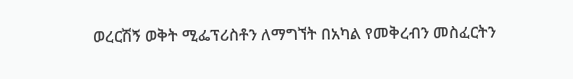ወረርሽኝ ወቅት ሚፌፕሪስቶን ለማግኘት በአካል የመቅረብን መስፈርትን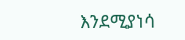እንደሚያነሳ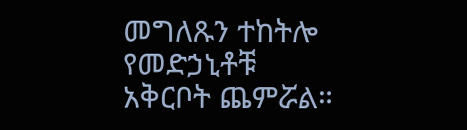መግለጹን ተከትሎ የመድኃኒቶቹ አቅርቦት ጨምሯል።